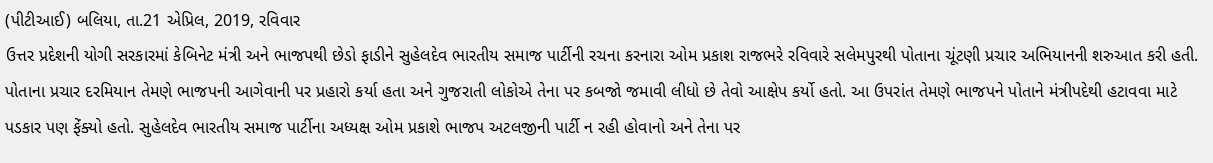(પીટીઆઈ) બલિયા, તા.21 એપ્રિલ, 2019, રવિવાર
ઉત્તર પ્રદેશની યોગી સરકારમાં કેબિનેટ મંત્રી અને ભાજપથી છેડો ફાડીને સુહેલદેવ ભારતીય સમાજ પાર્ટીની રચના કરનારા ઓમ પ્રકાશ રાજભરે રવિવારે સલેમપુરથી પોતાના ચૂંટણી પ્રચાર અભિયાનની શરુઆત કરી હતી.
પોતાના પ્રચાર દરમિયાન તેમણે ભાજપની આગેવાની પર પ્રહારો કર્યા હતા અને ગુજરાતી લોકોએ તેના પર કબજો જમાવી લીધો છે તેવો આક્ષેપ કર્યો હતો. આ ઉપરાંત તેમણે ભાજપને પોતાને મંત્રીપદેથી હટાવવા માટે પડકાર પણ ફેંક્યો હતો. સુહેલદેવ ભારતીય સમાજ પાર્ટીના અધ્યક્ષ ઓમ પ્રકાશે ભાજપ અટલજીની પાર્ટી ન રહી હોવાનો અને તેના પર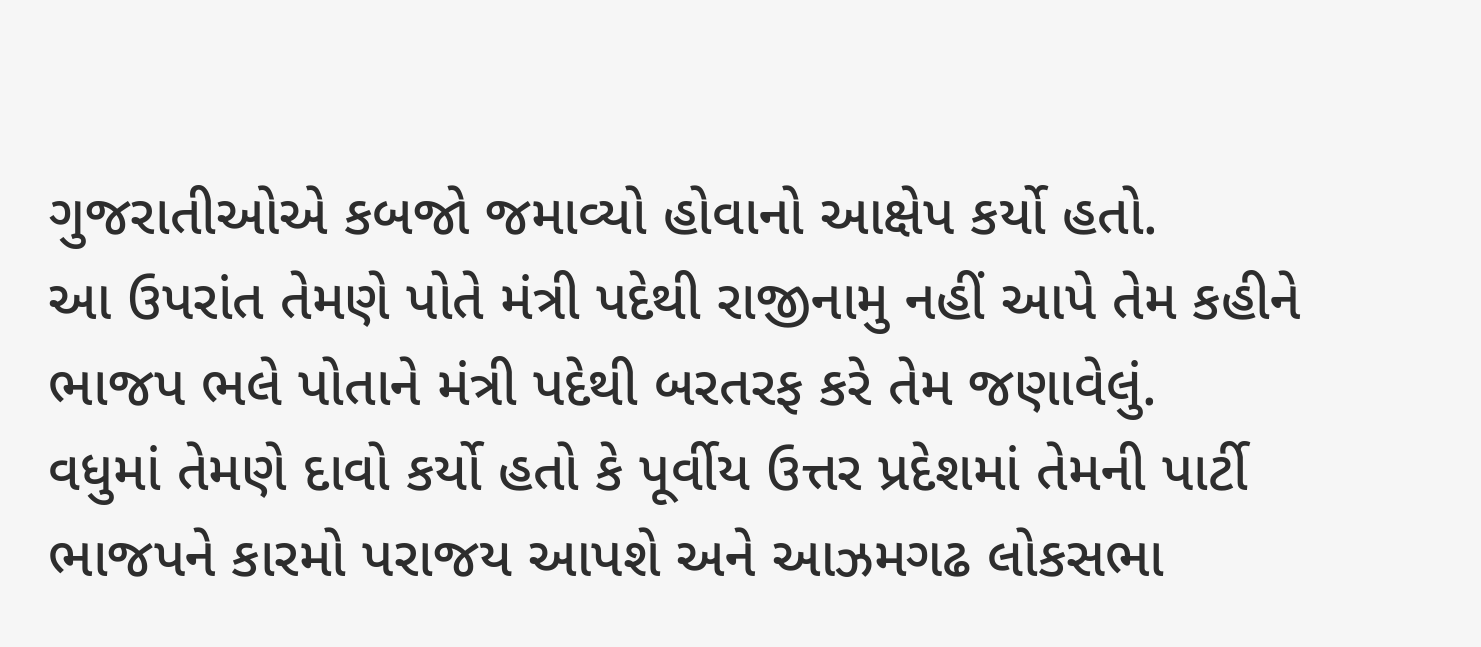ગુજરાતીઓએ કબજો જમાવ્યો હોવાનો આક્ષેપ કર્યો હતો.
આ ઉપરાંત તેમણે પોતે મંત્રી પદેથી રાજીનામુ નહીં આપે તેમ કહીને ભાજપ ભલે પોતાને મંત્રી પદેથી બરતરફ કરે તેમ જણાવેલું.
વધુમાં તેમણે દાવો કર્યો હતો કે પૂર્વીય ઉત્તર પ્રદેશમાં તેમની પાર્ટી ભાજપને કારમો પરાજય આપશે અને આઝમગઢ લોકસભા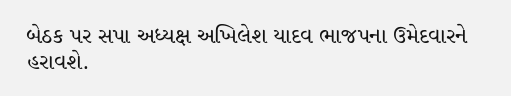બેઠક પર સપા અધ્યક્ષ અખિલેશ યાદવ ભાજપના ઉમેદવારને હરાવશે.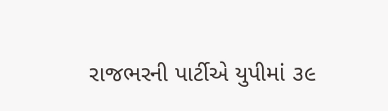રાજભરની પાર્ટીએ યુપીમાં ૩૯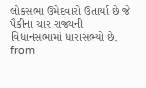લોકસભા ઉમેદવારો ઉતાર્યા છે જે પૈકીના ચાર રાજ્યની વિધાનસભામાં ધારાસભ્યો છે.
from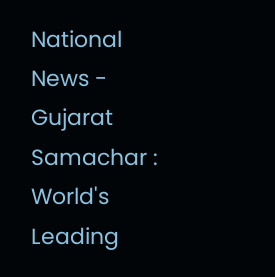National News - Gujarat Samachar : World's Leading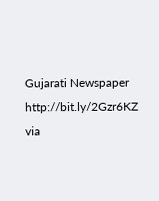Gujarati Newspaper http://bit.ly/2Gzr6KZ
via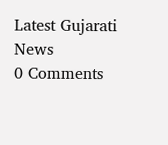Latest Gujarati News
0 Comments